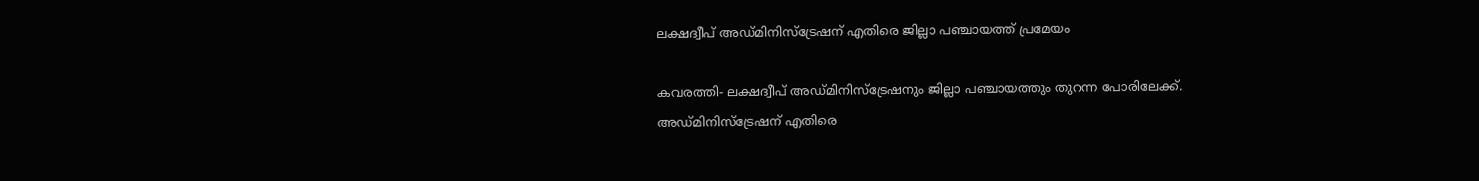ലക്ഷദ്വീപ് അഡ്മിനിസ്‌ട്രേഷന് എതിരെ ജില്ലാ പഞ്ചായത്ത് പ്രമേയം

കവരത്തി- ലക്ഷദ്വീപ് അഡ്മിനിസ്ട്രേഷനും ജില്ലാ പഞ്ചായത്തും തുറന്ന പോരിലേക്ക്. അഡ്മിനിസ്‌ട്രേഷന് എതിരെ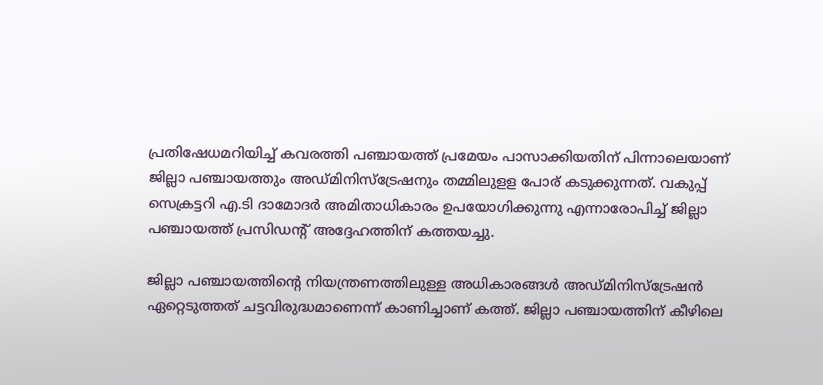പ്രതിഷേധമറിയിച്ച് കവരത്തി പഞ്ചായത്ത് പ്രമേയം പാസാക്കിയതിന് പിന്നാലെയാണ് ജില്ലാ പഞ്ചായത്തും അഡ്മിനിസ്ട്രേഷനും തമ്മിലുളള പോര് കടുക്കുന്നത്. വകുപ്പ് സെക്രട്ടറി എ.ടി ദാമോദര്‍ അമിതാധികാരം ഉപയോഗിക്കുന്നു എന്നാരോപിച്ച് ജില്ലാ പഞ്ചായത്ത് പ്രസിഡന്റ് അദ്ദേഹത്തിന് കത്തയച്ചു.

ജില്ലാ പഞ്ചായത്തിന്റെ നിയന്ത്രണത്തിലുള്ള അധികാരങ്ങള്‍ അഡ്മിനിസ്ട്രേഷന്‍ ഏറ്റെടുത്തത് ചട്ടവിരുദ്ധമാണെന്ന് കാണിച്ചാണ് കത്ത്. ജില്ലാ പഞ്ചായത്തിന് കീഴിലെ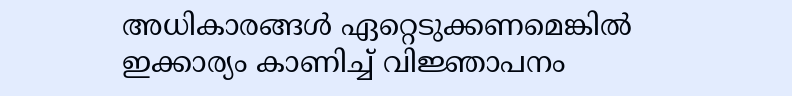അധികാരങ്ങള്‍ ഏറ്റെടുക്കണമെങ്കില്‍ ഇക്കാര്യം കാണിച്ച് വിജ്ഞാപനം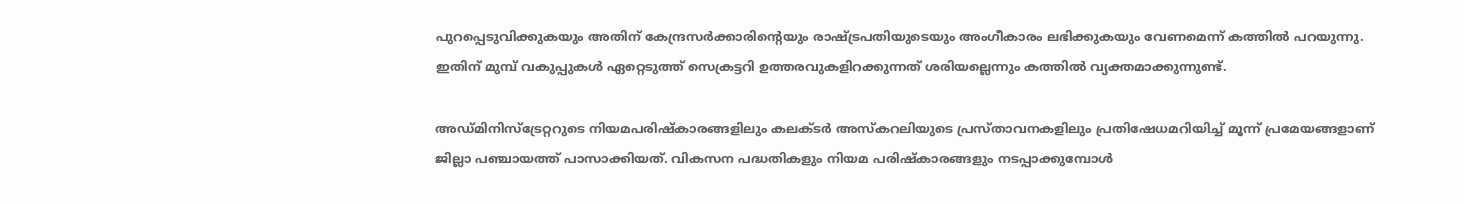പുറപ്പെടുവിക്കുകയും അതിന് കേന്ദ്രസര്‍ക്കാരിന്റെയും രാഷ്ട്രപതിയുടെയും അംഗീകാരം ലഭിക്കുകയും വേണമെന്ന് കത്തില്‍ പറയുന്നു. ഇതിന് മുമ്പ് വകുപ്പുകള്‍ ഏറ്റെടുത്ത് സെക്രട്ടറി ഉത്തരവുകളിറക്കുന്നത് ശരിയല്ലെന്നും കത്തില്‍ വ്യക്തമാക്കുന്നുണ്ട്.

അഡ്മിനിസ്ട്രേറ്ററുടെ നിയമപരിഷ്‌കാരങ്ങളിലും കലക്ടര്‍ അസ്‌കറലിയുടെ പ്രസ്താവനകളിലും പ്രതിഷേധമറിയിച്ച് മൂന്ന് പ്രമേയങ്ങളാണ് ജില്ലാ പഞ്ചായത്ത് പാസാക്കിയത്. വികസന പദ്ധതികളും നിയമ പരിഷ്‌കാരങ്ങളും നടപ്പാക്കുമ്പോള്‍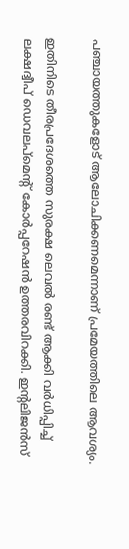പഞ്ചായത്തുകളോട് ആലോചിക്കണമെന്നാണ് പ്രമേയത്തിലെ ആവശ്യം.

ഇതിനിടെ തീരപ്രദേശത്തെ സുരക്ഷ ലെവല്‍ രണ്ട് ആക്കി വര്‍ധിപ്പിച്ച് ലക്ഷദ്വീപ് ഡെവലപ്‌മെന്റ് കോര്‍പ്പറേഷന്‍ ഉത്തരവിറക്കി. ഇന്റലിജന്‍സ്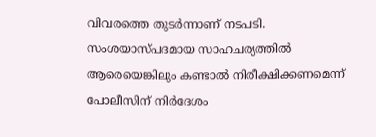വിവരത്തെ തുടര്‍ന്നാണ് നടപടി. സംശയാസ്പദമായ സാഹചര്യത്തില്‍ ആരെയെങ്കിലും കണ്ടാല്‍ നിരീക്ഷിക്കണമെന്ന് പോലീസിന് നിര്‍ദേശം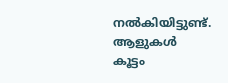നല്‍കിയിട്ടുണ്ട്. ആളുകള്‍ കൂട്ടം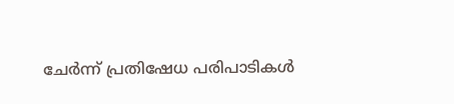ചേര്‍ന്ന് പ്രതിഷേധ പരിപാടികള്‍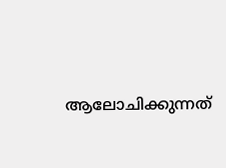ആലോചിക്കുന്നത്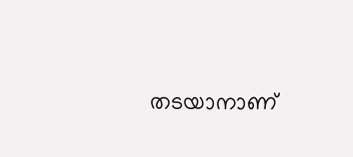തടയാനാണ്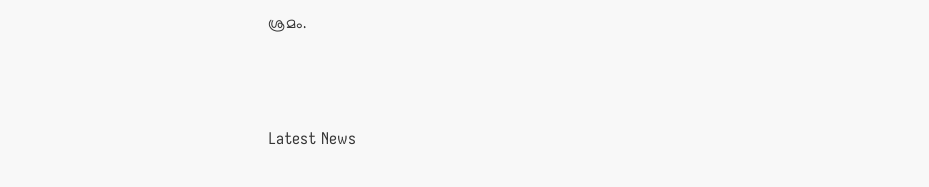ശ്രമം.



Latest News